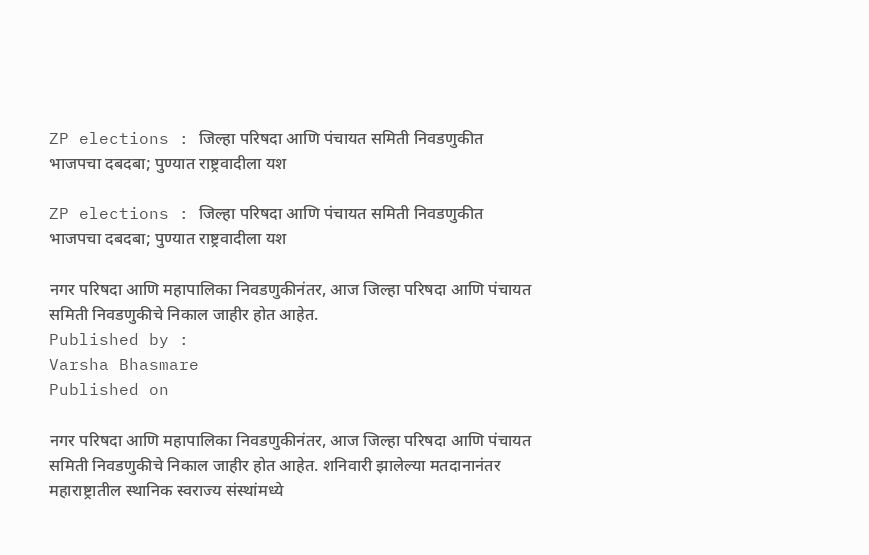ZP elections : जिल्हा परिषदा आणि पंचायत समिती निवडणुकीत भाजपचा दबदबा; पुण्यात राष्ट्रवादीला यश

ZP elections : जिल्हा परिषदा आणि पंचायत समिती निवडणुकीत भाजपचा दबदबा; पुण्यात राष्ट्रवादीला यश

नगर परिषदा आणि महापालिका निवडणुकीनंतर, आज जिल्हा परिषदा आणि पंचायत समिती निवडणुकीचे निकाल जाहीर होत आहेत.
Published by :
Varsha Bhasmare
Published on

नगर परिषदा आणि महापालिका निवडणुकीनंतर, आज जिल्हा परिषदा आणि पंचायत समिती निवडणुकीचे निकाल जाहीर होत आहेत. शनिवारी झालेल्या मतदानानंतर महाराष्ट्रातील स्थानिक स्वराज्य संस्थांमध्ये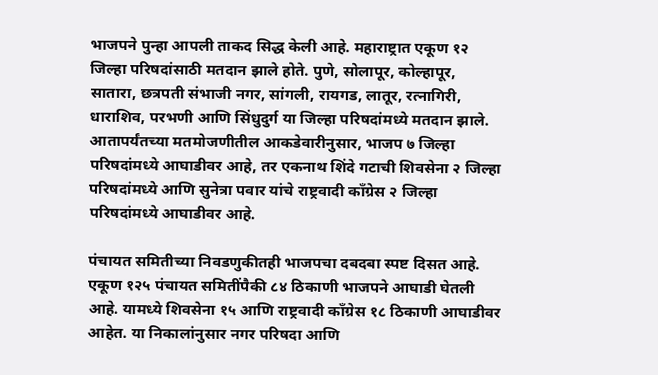भाजपने पुन्हा आपली ताकद सिद्ध केली आहे. महाराष्ट्रात एकूण १२ जिल्हा परिषदांसाठी मतदान झाले होते. पुणे, सोलापूर, कोल्हापूर, सातारा, छत्रपती संभाजी नगर, सांगली, रायगड, लातूर, रत्नागिरी, धाराशिव, परभणी आणि सिंधुदुर्ग या जिल्हा परिषदांमध्ये मतदान झाले. आतापर्यंतच्या मतमोजणीतील आकडेवारीनुसार, भाजप ७ जिल्हा परिषदांमध्ये आघाडीवर आहे, तर एकनाथ शिंदे गटाची शिवसेना २ जिल्हा परिषदांमध्ये आणि सुनेत्रा पवार यांचे राष्ट्रवादी काँग्रेस २ जिल्हा परिषदांमध्ये आघाडीवर आहे.

पंचायत समितीच्या निवडणुकीतही भाजपचा दबदबा स्पष्ट दिसत आहे. एकूण १२५ पंचायत समितींपैकी ८४ ठिकाणी भाजपने आघाडी घेतली आहे. यामध्ये शिवसेना १५ आणि राष्ट्रवादी काँग्रेस १८ ठिकाणी आघाडीवर आहेत. या निकालांनुसार नगर परिषदा आणि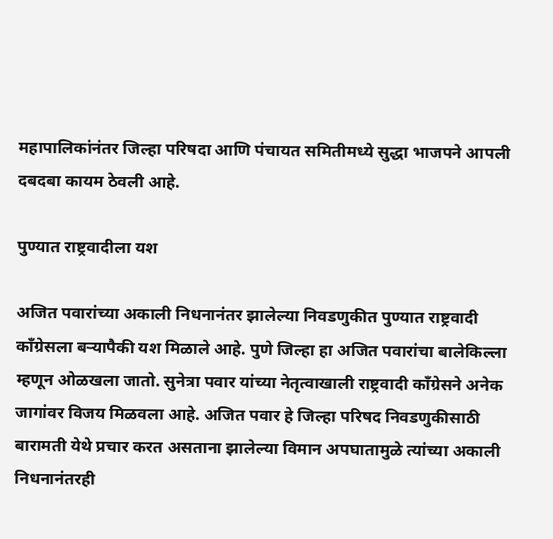महापालिकांनंतर जिल्हा परिषदा आणि पंचायत समितीमध्ये सुद्धा भाजपने आपली दबदबा कायम ठेवली आहे.

पुण्यात राष्ट्रवादीला यश

अजित पवारांच्या अकाली निधनानंतर झालेल्या निवडणुकीत पुण्यात राष्ट्रवादी काँग्रेसला बऱ्यापैकी यश मिळाले आहे. पुणे जिल्हा हा अजित पवारांचा बालेकिल्ला म्हणून ओळखला जातो. सुनेत्रा पवार यांच्या नेतृत्वाखाली राष्ट्रवादी काँग्रेसने अनेक जागांवर विजय मिळवला आहे. अजित पवार हे जिल्हा परिषद निवडणुकीसाठी बारामती येथे प्रचार करत असताना झालेल्या विमान अपघातामुळे त्यांच्या अकाली निधनानंतरही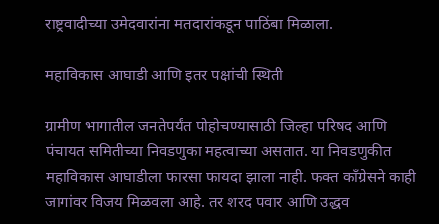राष्ट्रवादीच्या उमेदवारांना मतदारांकडून पाठिंबा मिळाला.

महाविकास आघाडी आणि इतर पक्षांची स्थिती

ग्रामीण भागातील जनतेपर्यंत पोहोचण्यासाठी जिल्हा परिषद आणि पंचायत समितीच्या निवडणुका महत्वाच्या असतात. या निवडणुकीत महाविकास आघाडीला फारसा फायदा झाला नाही. फक्त काँग्रेसने काही जागांवर विजय मिळवला आहे. तर शरद पवार आणि उद्धव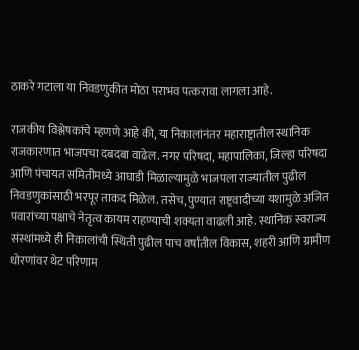ठाकरे गटाला या निवडणुकीत मोठा पराभव पत्करावा लागला आहे.

राजकीय विश्लेषकांचे म्हणणे आहे की, या निकालांनंतर महाराष्ट्रातील स्थानिक राजकारणात भाजपचा दबदबा वाढेल. नगर परिषदा, महापालिका, जिल्हा परिषदा आणि पंचायत समितीमध्ये आघाडी मिळाल्यामुळे भाजपला राज्यातील पुढील निवडणुकांसाठी भरपूर ताकद मिळेल. तसेच, पुण्यात राष्ट्रवादीच्या यशामुळे अजित पवारांच्या पक्षाचे नेतृत्व कायम राहण्याची शक्यता वाढली आहे. स्थानिक स्वराज्य संस्थांमध्ये ही निकालांची स्थिती पुढील पाच वर्षांतील विकास, शहरी आणि ग्रामीण धोरणांवर थेट परिणाम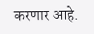करणार आहे.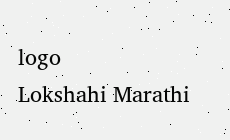logo
Lokshahi Marathi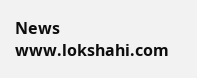News
www.lokshahi.com